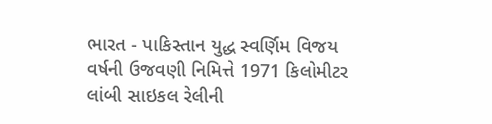ભારત - પાકિસ્તાન યુદ્ધ સ્વર્ણિમ વિજય વર્ષની ઉજવણી નિમિત્તે 1971 કિલોમીટર લાંબી સાઇકલ રેલીની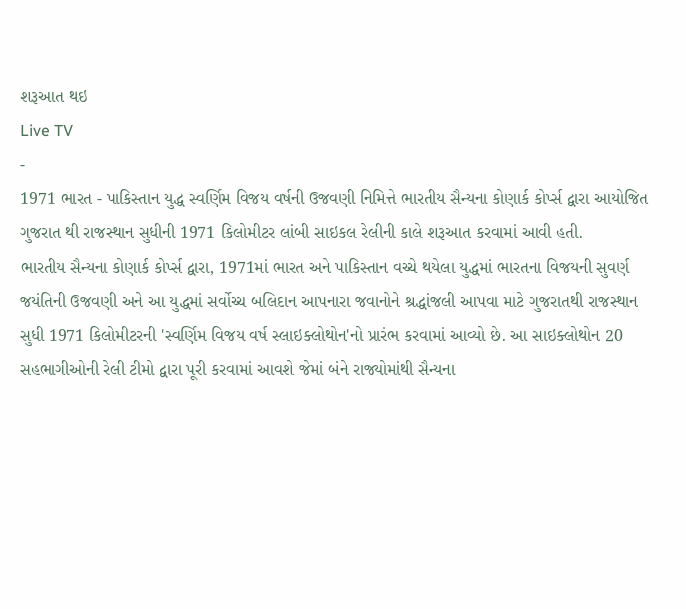શરૂઆત થઇ
Live TV
-
1971 ભારત - પાકિસ્તાન યુદ્ધ સ્વર્ણિમ વિજય વર્ષની ઉજવણી નિમિત્તે ભારતીય સૈન્યના કોણાર્ક કોર્પ્સ દ્વારા આયોજિત ગુજરાત થી રાજસ્થાન સુધીની 1971 કિલોમીટર લાંબી સાઇકલ રેલીની કાલે શરૂઆત કરવામાં આવી હતી.
ભારતીય સૈન્યના કોણાર્ક કોર્પ્સ દ્વારા, 1971માં ભારત અને પાકિસ્તાન વચ્ચે થયેલા યુદ્ધમાં ભારતના વિજયની સુવર્ણ જયંતિની ઉજવણી અને આ યુદ્ધમાં સર્વોચ્ચ બલિદાન આપનારા જવાનોને શ્રદ્ધાંજલી આપવા માટે ગુજરાતથી રાજસ્થાન સુધી 1971 કિલોમીટરની 'સ્વર્ણિમ વિજય વર્ષ સ્લાઇક્લોથોન'નો પ્રારંભ કરવામાં આવ્યો છે. આ સાઇક્લોથોન 20 સહભાગીઓની રેલી ટીમો દ્વારા પૂરી કરવામાં આવશે જેમાં બંને રાજ્યોમાંથી સૈન્યના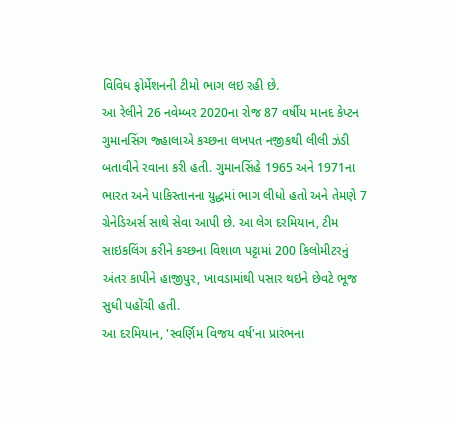વિવિધ ફોર્મેશનની ટીમો ભાગ લઇ રહી છે.
આ રેલીને 26 નવેમ્બર 2020ના રોજ 87 વર્ષીય માનદ કેપ્ટન ગુમાનસિંગ જ્હાલાએ કચ્છના લખપત નજીકથી લીલી ઝંડી બતાવીને રવાના કરી હતી. ગુમાનસિંહે 1965 અને 1971ના ભારત અને પાકિસ્તાનના યુદ્ધમાં ભાગ લીધો હતો અને તેમણે 7 ગ્રેનેડિઅર્સ સાથે સેવા આપી છે. આ લેગ દરમિયાન, ટીમ સાઇકલિંગ કરીને કચ્છના વિશાળ પટ્ટામાં 200 કિલોમીટરનું અંતર કાપીને હાજીપુર, ખાવડામાંથી પસાર થઇને છેવટે ભૂજ સુધી પહોંચી હતી.
આ દરમિયાન, 'સ્વર્ણિમ વિજય વર્ષ'ના પ્રારંભના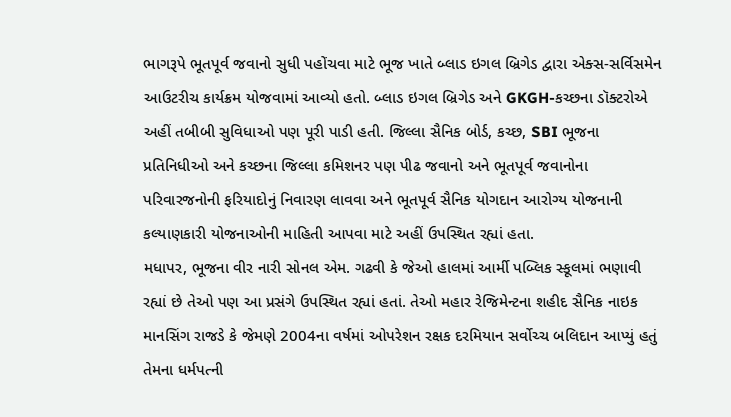ભાગરૂપે ભૂતપૂર્વ જવાનો સુધી પહોંચવા માટે ભૂજ ખાતે બ્લાડ ઇગલ બ્રિગેડ દ્વારા એક્સ-સર્વિસમેન આઉટરીચ કાર્યક્રમ યોજવામાં આવ્યો હતો. બ્લાડ ઇગલ બ્રિગેડ અને GKGH-કચ્છના ડૉક્ટરોએ અહીં તબીબી સુવિધાઓ પણ પૂરી પાડી હતી. જિલ્લા સૈનિક બોર્ડ, કચ્છ, SBI ભૂજના પ્રતિનિધીઓ અને કચ્છના જિલ્લા કમિશનર પણ પીઢ જવાનો અને ભૂતપૂર્વ જવાનોના પરિવારજનોની ફરિયાદોનું નિવારણ લાવવા અને ભૂતપૂર્વ સૈનિક યોગદાન આરોગ્ય યોજનાની કલ્યાણકારી યોજનાઓની માહિતી આપવા માટે અહીં ઉપસ્થિત રહ્યાં હતા.
મધાપર, ભૂજના વીર નારી સોનલ એમ. ગઢવી કે જેઓ હાલમાં આર્મી પબ્લિક સ્કૂલમાં ભણાવી રહ્યાં છે તેઓ પણ આ પ્રસંગે ઉપસ્થિત રહ્યાં હતાં. તેઓ મહાર રેજિમેન્ટના શહીદ સૈનિક નાઇક માનસિંગ રાજડે કે જેમણે 2004ના વર્ષમાં ઓપરેશન રક્ષક દરમિયાન સર્વોચ્ચ બલિદાન આપ્યું હતું તેમના ધર્મપત્ની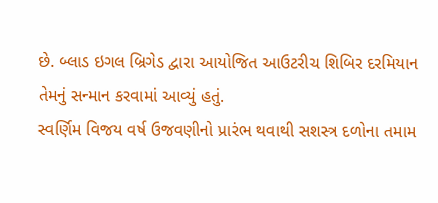છે. બ્લાડ ઇગલ બ્રિગેડ દ્વારા આયોજિત આઉટરીચ શિબિર દરમિયાન તેમનું સન્માન કરવામાં આવ્યું હતું.
સ્વર્ણિમ વિજય વર્ષ ઉજવણીનો પ્રારંભ થવાથી સશસ્ત્ર દળોના તમામ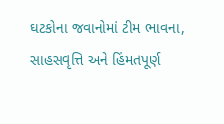ઘટકોના જવાનોમાં ટીમ ભાવના, સાહસવૃત્તિ અને હિંમતપૂર્ણ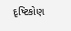દૃષ્ટિકોણ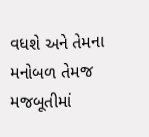વધશે અને તેમના મનોબળ તેમજ મજબૂતીમાં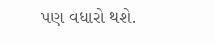પણ વધારો થશે.